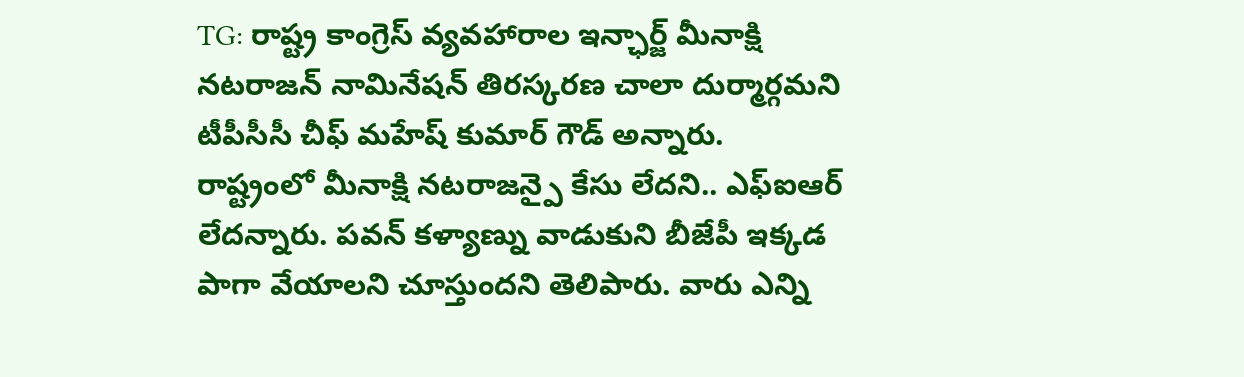TG: రాష్ట్ర కాంగ్రెస్ వ్యవహారాల ఇన్ఛార్జ్ మీనాక్షి నటరాజన్ నామినేషన్ తిరస్కరణ చాలా దుర్మార్గమని టీపీసీసీ చీఫ్ మహేష్ కుమార్ గౌడ్ అన్నారు. రాష్ట్రంలో మీనాక్షి నటరాజన్పై కేసు లేదని.. ఎఫ్ఐఆర్ లేదన్నారు. పవన్ కళ్యాణ్ను వాడుకుని బీజేపీ ఇక్కడ పాగా వేయాలని చూస్తుందని తెలిపారు. వారు ఎన్ని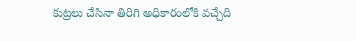కుట్రలు చేసినా తిరిగి అధికారంలోకి వచ్చేది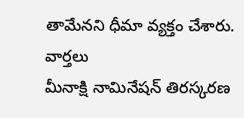తామేనని ధీమా వ్యక్తం చేశారు.
వార్తలు
మీనాక్షి నామినేషన్ తిరస్కరణ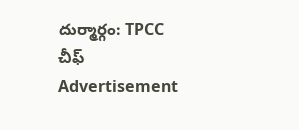దుర్మార్గం: TPCC చీఫ్
Advertisement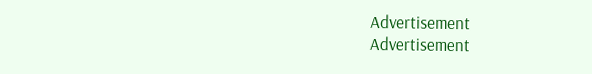Advertisement
Advertisement